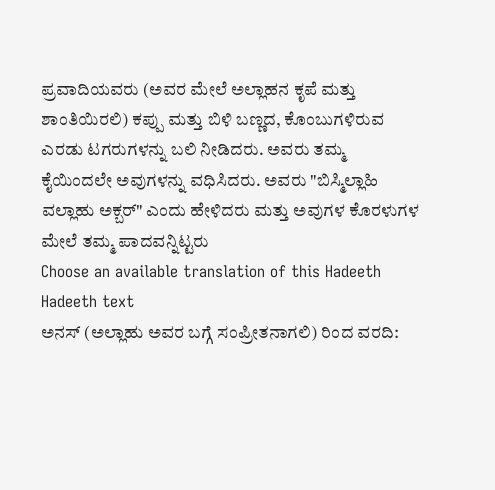ಪ್ರವಾದಿಯವರು (ಅವರ ಮೇಲೆ ಅಲ್ಲಾಹನ ಕೃಪೆ ಮತ್ತು ಶಾಂತಿಯಿರಲಿ) ಕಪ್ಪು ಮತ್ತು ಬಿಳಿ ಬಣ್ಣದ, ಕೊಂಬುಗಳಿರುವ ಎರಡು ಟಗರುಗಳನ್ನು ಬಲಿ ನೀಡಿದರು. ಅವರು ತಮ್ಮ ಕೈಯಿಂದಲೇ ಅವುಗಳನ್ನು ವಧಿಸಿದರು. ಅವರು "ಬಿಸ್ಮಿಲ್ಲಾಹಿ ವಲ್ಲಾಹು ಅಕ್ಬರ್" ಎಂದು ಹೇಳಿದರು ಮತ್ತು ಅವುಗಳ ಕೊರಳುಗಳ ಮೇಲೆ ತಮ್ಮ ಪಾದವನ್ನಿಟ್ಟರು
Choose an available translation of this Hadeeth
Hadeeth text
ಅನಸ್ (ಅಲ್ಲಾಹು ಅವರ ಬಗ್ಗೆ ಸಂಪ್ರೀತನಾಗಲಿ) ರಿಂದ ವರದಿ: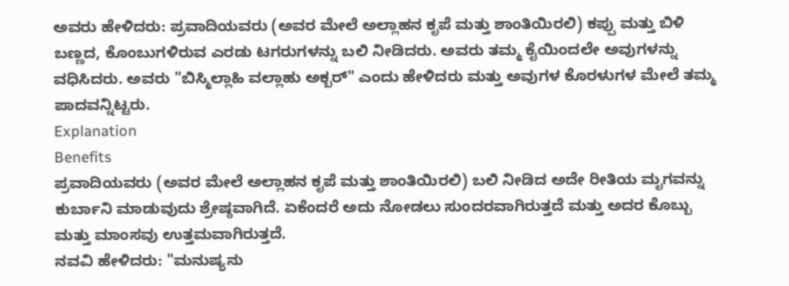ಅವರು ಹೇಳಿದರು: ಪ್ರವಾದಿಯವರು (ಅವರ ಮೇಲೆ ಅಲ್ಲಾಹನ ಕೃಪೆ ಮತ್ತು ಶಾಂತಿಯಿರಲಿ) ಕಪ್ಪು ಮತ್ತು ಬಿಳಿ ಬಣ್ಣದ, ಕೊಂಬುಗಳಿರುವ ಎರಡು ಟಗರುಗಳನ್ನು ಬಲಿ ನೀಡಿದರು. ಅವರು ತಮ್ಮ ಕೈಯಿಂದಲೇ ಅವುಗಳನ್ನು ವಧಿಸಿದರು. ಅವರು "ಬಿಸ್ಮಿಲ್ಲಾಹಿ ವಲ್ಲಾಹು ಅಕ್ಬರ್" ಎಂದು ಹೇಳಿದರು ಮತ್ತು ಅವುಗಳ ಕೊರಳುಗಳ ಮೇಲೆ ತಮ್ಮ ಪಾದವನ್ನಿಟ್ಟರು.
Explanation
Benefits
ಪ್ರವಾದಿಯವರು (ಅವರ ಮೇಲೆ ಅಲ್ಲಾಹನ ಕೃಪೆ ಮತ್ತು ಶಾಂತಿಯಿರಲಿ) ಬಲಿ ನೀಡಿದ ಅದೇ ರೀತಿಯ ಮೃಗವನ್ನು ಕುರ್ಬಾನಿ ಮಾಡುವುದು ಶ್ರೇಷ್ಠವಾಗಿದೆ. ಏಕೆಂದರೆ ಅದು ನೋಡಲು ಸುಂದರವಾಗಿರುತ್ತದೆ ಮತ್ತು ಅದರ ಕೊಬ್ಬು ಮತ್ತು ಮಾಂಸವು ಉತ್ತಮವಾಗಿರುತ್ತದೆ.
ನವವಿ ಹೇಳಿದರು: "ಮನುಷ್ಯನು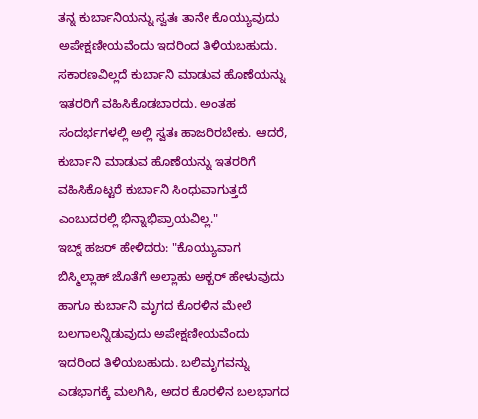ತನ್ನ ಕುರ್ಬಾನಿಯನ್ನು ಸ್ವತಃ ತಾನೇ ಕೊಯ್ಯುವುದು ಅಪೇಕ್ಷಣೀಯವೆಂದು ಇದರಿಂದ ತಿಳಿಯಬಹುದು. ಸಕಾರಣವಿಲ್ಲದೆ ಕುರ್ಬಾನಿ ಮಾಡುವ ಹೊಣೆಯನ್ನು ಇತರರಿಗೆ ವಹಿಸಿಕೊಡಬಾರದು. ಅಂತಹ ಸಂದರ್ಭಗಳಲ್ಲಿ ಅಲ್ಲಿ ಸ್ವತಃ ಹಾಜರಿರಬೇಕು. ಆದರೆ, ಕುರ್ಬಾನಿ ಮಾಡುವ ಹೊಣೆಯನ್ನು ಇತರರಿಗೆ ವಹಿಸಿಕೊಟ್ಟರೆ ಕುರ್ಬಾನಿ ಸಿಂಧುವಾಗುತ್ತದೆ ಎಂಬುದರಲ್ಲಿ ಭಿನ್ನಾಭಿಪ್ರಾಯವಿಲ್ಲ."
ಇಬ್ನ್ ಹಜರ್ ಹೇಳಿದರು: "ಕೊಯ್ಯುವಾಗ ಬಿಸ್ಮಿಲ್ಲಾಹ್ ಜೊತೆಗೆ ಅಲ್ಲಾಹು ಅಕ್ಬರ್ ಹೇಳುವುದು ಹಾಗೂ ಕುರ್ಬಾನಿ ಮೃಗದ ಕೊರಳಿನ ಮೇಲೆ ಬಲಗಾಲನ್ನಿಡುವುದು ಅಪೇಕ್ಷಣೀಯವೆಂದು ಇದರಿಂದ ತಿಳಿಯಬಹುದು. ಬಲಿಮೃಗವನ್ನು ಎಡಭಾಗಕ್ಕೆ ಮಲಗಿಸಿ, ಅದರ ಕೊರಳಿನ ಬಲಭಾಗದ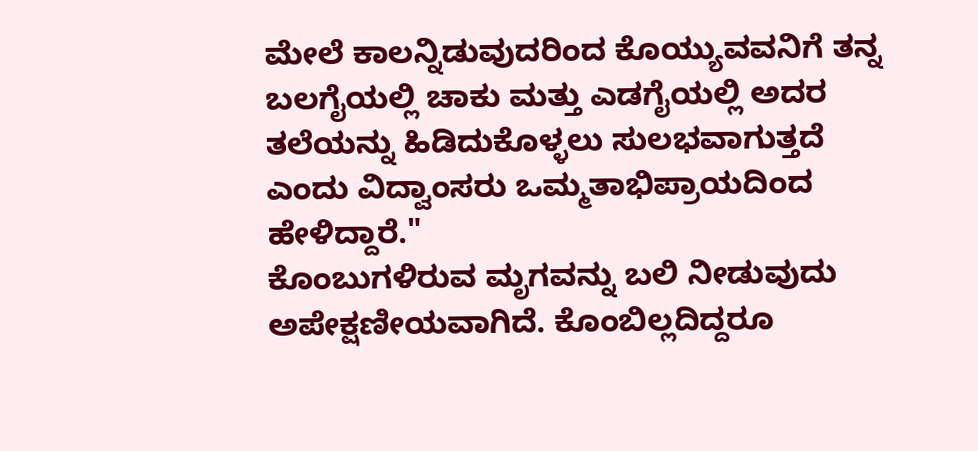ಮೇಲೆ ಕಾಲನ್ನಿಡುವುದರಿಂದ ಕೊಯ್ಯುವವನಿಗೆ ತನ್ನ ಬಲಗೈಯಲ್ಲಿ ಚಾಕು ಮತ್ತು ಎಡಗೈಯಲ್ಲಿ ಅದರ ತಲೆಯನ್ನು ಹಿಡಿದುಕೊಳ್ಳಲು ಸುಲಭವಾಗುತ್ತದೆ ಎಂದು ವಿದ್ವಾಂಸರು ಒಮ್ಮತಾಭಿಪ್ರಾಯದಿಂದ ಹೇಳಿದ್ದಾರೆ."
ಕೊಂಬುಗಳಿರುವ ಮೃಗವನ್ನು ಬಲಿ ನೀಡುವುದು ಅಪೇಕ್ಷಣೀಯವಾಗಿದೆ. ಕೊಂಬಿಲ್ಲದಿದ್ದರೂ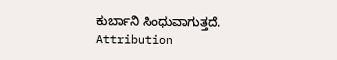ಕುರ್ಬಾನಿ ಸಿಂಧುವಾಗುತ್ತದೆ.
Attribution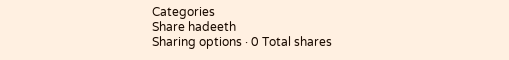Categories
Share hadeeth
Sharing options · 0 Total shares